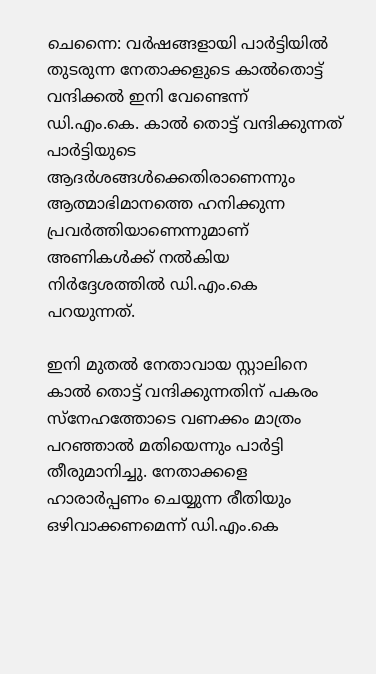ചെന്നൈ: വര്‍ഷങ്ങളായി പാര്‍ട്ടിയില്‍ തുടരുന്ന നേതാക്കളുടെ കാല്‍തൊട്ട് വന്ദിക്കല്‍ ഇനി വേണ്ടെന്ന് ഡി.എം.കെ. കാല്‍ തൊട്ട് വന്ദിക്കുന്നത് പാര്‍ട്ടിയുടെ ആദര്‍ശങ്ങള്‍ക്കെതിരാണെന്നും ആത്മാഭിമാനത്തെ ഹനിക്കുന്ന പ്രവര്‍ത്തിയാണെന്നുമാണ് അണികള്‍ക്ക് നല്‍കിയ നിര്‍ദ്ദേശത്തില്‍ ഡി.എം.കെ പറയുന്നത്.

ഇനി മുതല്‍ നേതാവായ സ്റ്റാലിനെ കാല്‍ തൊട്ട് വന്ദിക്കുന്നതിന് പകരം സ്‌നേഹത്തോടെ വണക്കം മാത്രം പറഞ്ഞാല്‍ മതിയെന്നും പാര്‍ട്ടി തീരുമാനിച്ചു. നേതാക്കളെ ഹാരാര്‍പ്പണം ചെയ്യുന്ന രീതിയും ഒഴിവാക്കണമെന്ന് ഡി.എം.കെ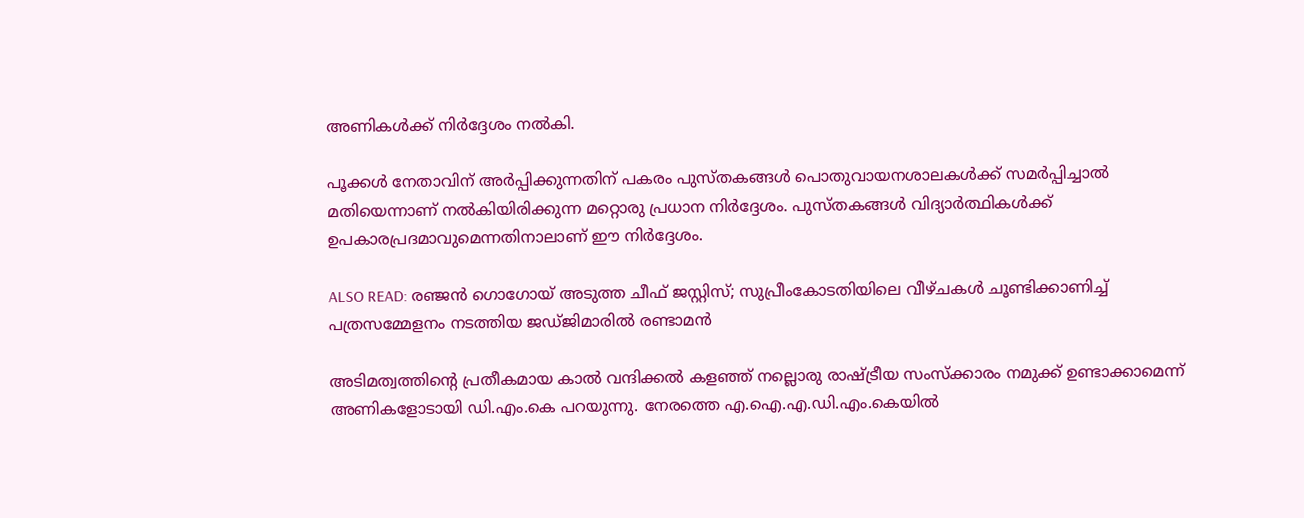അണികള്‍ക്ക് നിര്‍ദ്ദേശം നല്‍കി.

പൂക്കള്‍ നേതാവിന് അര്‍പ്പിക്കുന്നതിന് പകരം പുസ്തകങ്ങള്‍ പൊതുവായനശാലകള്‍ക്ക് സമര്‍പ്പിച്ചാല്‍ മതിയെന്നാണ് നല്‍കിയിരിക്കുന്ന മറ്റൊരു പ്രധാന നിര്‍ദ്ദേശം. പുസ്തകങ്ങള്‍ വിദ്യാര്‍ത്ഥികള്‍ക്ക് ഉപകാരപ്രദമാവുമെന്നതിനാലാണ് ഈ നിര്‍ദ്ദേശം.

ALSO READ: രഞ്ജന്‍ ഗൊഗോയ് അടുത്ത ചീഫ് ജസ്റ്റിസ്; സുപ്രീംകോടതിയിലെ വീഴ്ചകള്‍ ചൂണ്ടിക്കാണിച്ച് പത്രസമ്മേളനം നടത്തിയ ജഡ്ജിമാരില്‍ രണ്ടാമന്‍

അടിമത്വത്തിന്റെ പ്രതീകമായ കാല്‍ വന്ദിക്കല്‍ കളഞ്ഞ് നല്ലൊരു രാഷ്ട്രീയ സംസ്‌ക്കാരം നമുക്ക് ഉണ്ടാക്കാമെന്ന് അണികളോടായി ഡി.എം.കെ പറയുന്നു. നേരത്തെ എ.ഐ.എ.ഡി.എം.കെയില്‍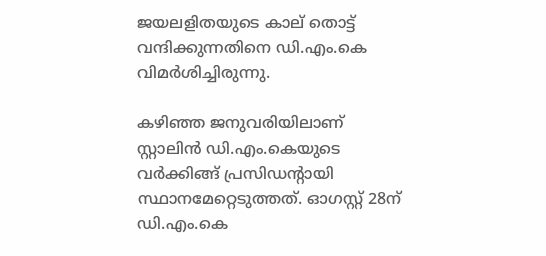ജയലളിതയുടെ കാല് തൊട്ട് വന്ദിക്കുന്നതിനെ ഡി.എം.കെ വിമര്‍ശിച്ചിരുന്നു.

കഴിഞ്ഞ ജനുവരിയിലാണ് സ്റ്റാലിന്‍ ഡി.എം.കെയുടെ വര്‍ക്കിങ്ങ് പ്രസിഡന്റായി സ്ഥാനമേറ്റെടുത്തത്. ഓഗസ്റ്റ് 28ന് ഡി.എം.കെ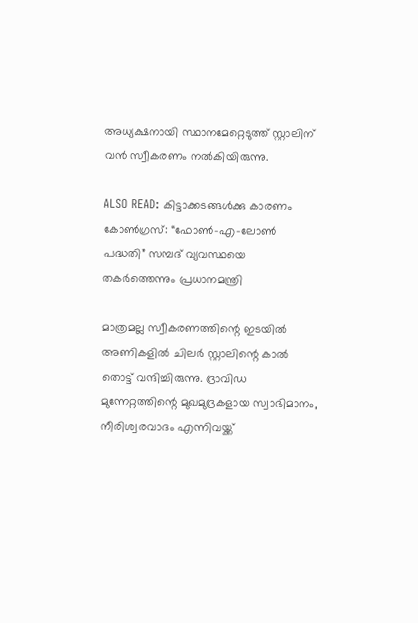അധ്യക്ഷനായി സ്ഥാനമേറ്റെടുത്ത് സ്റ്റാലിന് വന്‍ സ്വീകരണം നല്‍കിയിരുന്നു.

ALSO READ: കിട്ടാക്കടങ്ങള്‍ക്കു കാരണം കോണ്‍ഗ്രസ്: “ഫോണ്‍-എ-ലോണ്‍ പദ്ധതി” സമ്പദ് വ്യവസ്ഥയെ തകര്‍ത്തെന്നും പ്രധാനമന്ത്രി

മാത്രമല്ല സ്വീകരണത്തിന്റെ ഇടയില്‍ അണികളില്‍ ചിലര്‍ സ്റ്റാലിന്റെ കാല്‍ തൊട്ട് വന്ദിച്ചിരുന്നു. ദ്രാവിഡ മുന്നേറ്റത്തിന്റെ മുഖമുദ്രകളായ സ്വാഭിമാനം, നീരിശ്വരവാദം എന്നിവയ്ക്ക്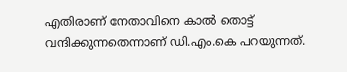എതിരാണ് നേതാവിനെ കാല്‍ തൊട്ട് വന്ദിക്കുന്നതെന്നാണ് ഡി.എം.കെ പറയുന്നത്.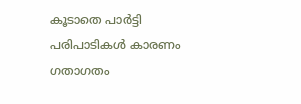കൂടാതെ പാര്‍ട്ടി പരിപാടികള്‍ കാരണം ഗതാഗതം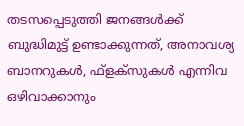തടസപ്പെടുത്തി ജനങ്ങള്‍ക്ക് ബുദ്ധിമുട്ട് ഉണ്ടാക്കുന്നത്, അനാവശ്യ ബാനറുകള്‍, ഫ്ളക്‌സുകള്‍ എന്നിവ ഒഴിവാക്കാനും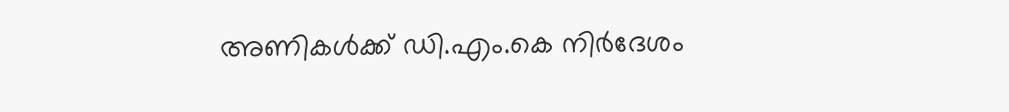അണികള്‍ക്ക് ഡി.എം.കെ നിര്‍ദേശം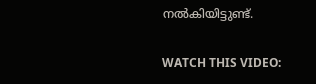നല്‍കിയിട്ടുണ്ട്.

WATCH THIS VIDEO: